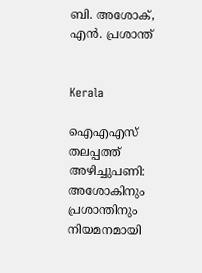ബി. അശോക്, എൻ. പ്രശാന്ത്


Kerala

ഐഎഎസ് തലപ്പത്ത് അഴിച്ചുപണി: അശോകിനും പ്രശാന്തിനും നിയമനമായി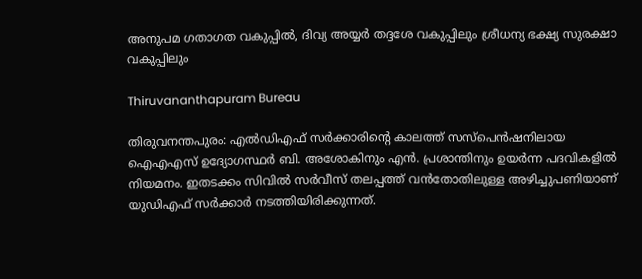അനുപമ ഗതാഗത വകുപ്പിൽ, ദിവ്യ അയ്യർ തദ്ദശേ വകുപ്പിലും ശ്രീധന്യ ഭക്ഷ്യ സുരക്ഷാ വകുപ്പിലും

Thiruvananthapuram Bureau

തിരുവനന്തപുരം: എൽഡിഎഫ് സർക്കാരിന്‍റെ കാലത്ത് സസ്പെൻഷനിലായ ഐഎഎസ് ഉദ്യോഗസ്ഥർ ബി. അശോകിനും എൻ. പ്രശാന്തിനും ഉയർന്ന പദവികളിൽ നിയമനം. ഇതടക്കം സിവിൽ സർവീസ് തലപ്പത്ത് വൻതോതിലുള്ള അഴിച്ചുപണിയാണ് യുഡിഎഫ് സർക്കാർ നടത്തിയിരിക്കുന്നത്.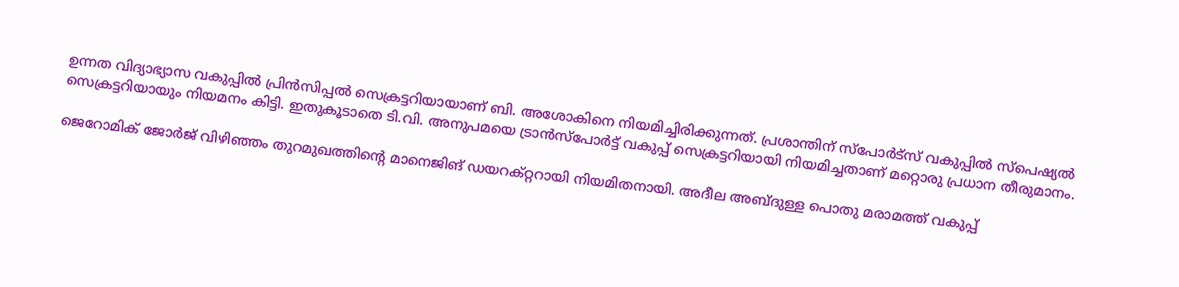ഉന്നത വിദ്യാഭ്യാസ വകുപ്പിൽ പ്രിൻസിപ്പൽ സെക്രട്ടറിയായാണ് ബി. അശോകിനെ നിയമിച്ചിരിക്കുന്നത്. പ്രശാന്തിന് സ്പോർട്സ് വകുപ്പിൽ സ്പെഷ്യൽ സെക്രട്ടറിയായും നിയമനം കിട്ടി. ഇതുകൂടാതെ ടി.വി. അനുപമയെ ‌ട്രാൻസ്പോർട്ട് വകുപ്പ് സെക്രട്ടറിയായി നിയമിച്ചതാണ് മറ്റൊരു പ്രധാന തീരുമാനം.

ജെറോമിക് ജോർജ് വിഴിഞ്ഞം തുറമുഖത്തിന്‍റെ മാനെജിങ് ഡയറക്റ്ററായി നിയമിതനായി. അദീല അബ്ദുള്ള പൊതു മരാമത്ത് വകുപ്പ്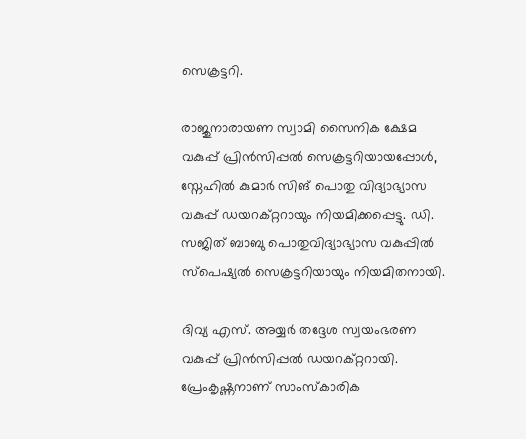സെക്രട്ടറി.

രാജുനാരായണ സ്വാമി സൈനിക ക്ഷേമ വകുപ്പ് പ്രിൻസിപ്പൽ സെക്രട്ടറിയായപ്പോൾ, സ്നേഹിൽ കുമാർ സിങ് പൊതു വിദ്യാഭ്യാസ വകുപ്പ് ഡയറക്റ്ററായും നിയമിക്കപ്പെട്ടു. ഡി. സജിത് ബാബു പൊതുവിദ്യാഭ്യാസ വകുപ്പിൽ സ്പെഷ്യൽ സെക്രട്ടറിയായും നിയമിതനായി.

ദിവ്യ എസ്. അയ്യർ തദ്ദേശ സ്വയംഭരണ വകുപ്പ് പ്രിൻസിപ്പൽ ഡയറക്റ്ററായി. പ്രേംകൃഷ്ണനാണ് സാംസ്കാരിക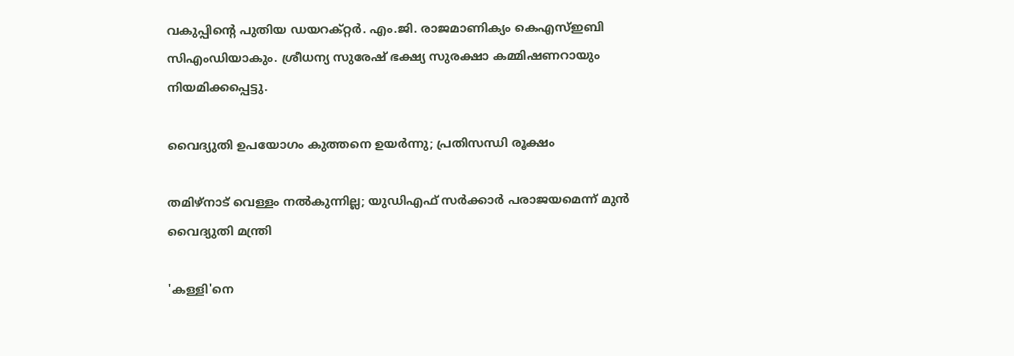വകുപ്പിന്‍റെ പുതിയ ഡയറക്റ്റർ. എം.ജി. രാജമാണിക്യം കെഎസ്ഇബി സിഎംഡിയാകും. ശ്രീധന്യ സുരേഷ് ഭക്ഷ്യ സുരക്ഷാ കമ്മിഷണറായും നിയമിക്കപ്പെട്ടു.

വൈദ്യുതി ഉപയോഗം കുത്തനെ ഉയര്‍ന്നു‌; പ്രതിസന്ധി രൂക്ഷം

തമിഴ്നാട് വെള്ളം നൽകുന്നില്ല; യുഡിഎഫ് സർക്കാർ പരാജയമെന്ന് മുൻ വൈദ്യുതി മന്ത്രി

'കള്ളി'നെ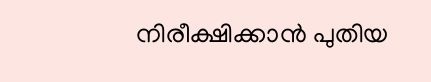നിരീക്ഷിക്കാൻ പുതിയ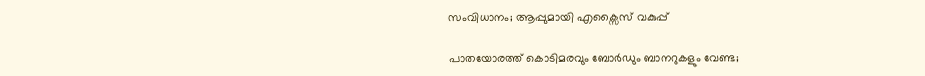സംവിധാനം; ആപ്പുമായി എക്സൈസ് വകുപ്പ്

പാതയോരത്ത് കൊടിമരവും ബോർഡും ബാനറുകളും വേണ്ട;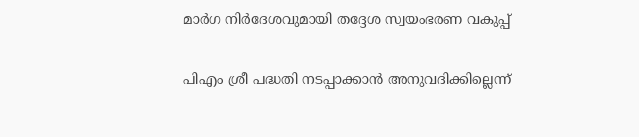മാർഗ നിർദേശവുമായി തദ്ദേശ സ്വയംഭരണ വകുപ്പ്

പിഎം ശ്രീ പദ്ധതി നടപ്പാക്കാൻ അനുവദിക്കില്ലെന്ന്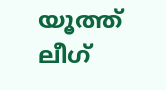യൂത്ത് ലീഗ്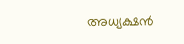അധ്യക്ഷൻ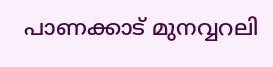പാണക്കാട് മുനവ്വറലി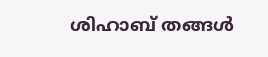ശിഹാബ് തങ്ങൾ